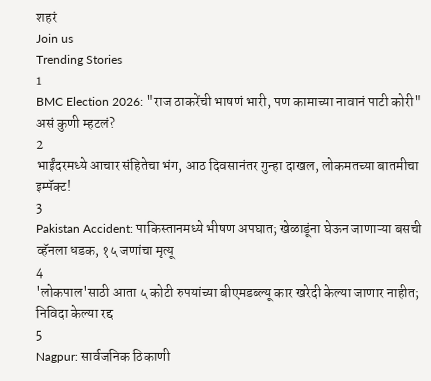शहरं
Join us
Trending Stories
1
BMC Election 2026: "राज ठाकरेंची भाषणं भारी, पण कामाच्या नावानं पाटी कोरी" असं कुणी म्हटलं?
2
भाईंदरमध्ये आचार संहितेचा भंग, आठ दिवसानंतर गुन्हा दाखल, लोकमतच्या बातमीचा इम्पॅक्ट!
3
Pakistan Accident: पाकिस्तानमध्ये भीषण अपघात; खेळाडूंना घेऊन जाणाऱ्या बसची व्हॅनला धडक, १५ जणांचा मृत्यू
4
'लोकपाल'साठी आता ५ कोटी रुपयांच्या बीएमडब्ल्यू कार खरेदी केल्या जाणार नाहीत; निविदा केल्या रद्द
5
Nagpur: सार्वजनिक ठिकाणी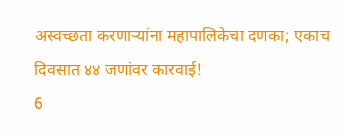अस्वच्छता करणाऱ्यांना महापालिकेचा दणका; एकाच दिवसात ४४ जणांवर कारवाई!
6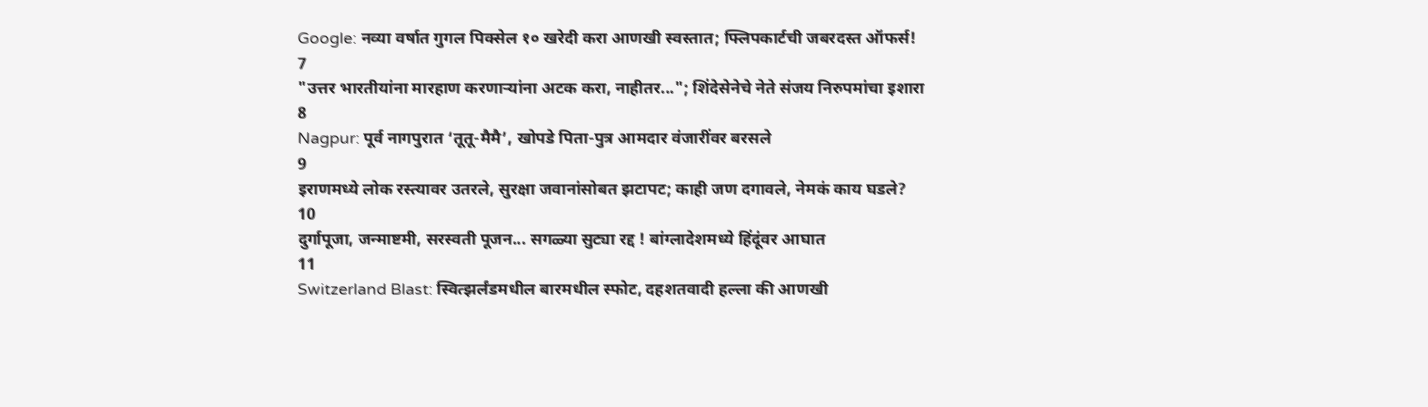Google: नव्या वर्षात गुगल पिक्सेल १० खरेदी करा आणखी स्वस्तात; फ्लिपकार्टची जबरदस्त ऑफर्स!
7
"उत्तर भारतीयांना मारहाण करणाऱ्यांना अटक करा, नाहीतर..."; शिंदेसेनेचे नेते संजय निरुपमांचा इशारा
8
Nagpur: पूर्व नागपुरात ‘तूतू-मैमै’, खोपडे पिता-पुत्र आमदार वंजारींवर बरसले
9
इराणमध्ये लोक रस्त्यावर उतरले, सुरक्षा जवानांसोबत झटापट; काही जण दगावले, नेमकं काय घडले?
10
दुर्गापूजा, जन्माष्टमी, सरस्वती पूजन... सगळ्या सुट्या रद्द ! बांग्लादेशमध्ये हिंदूंवर आघात
11
Switzerland Blast: स्वित्झर्लंडमधील बारमधील स्फोट, दहशतवादी हल्ला की आणखी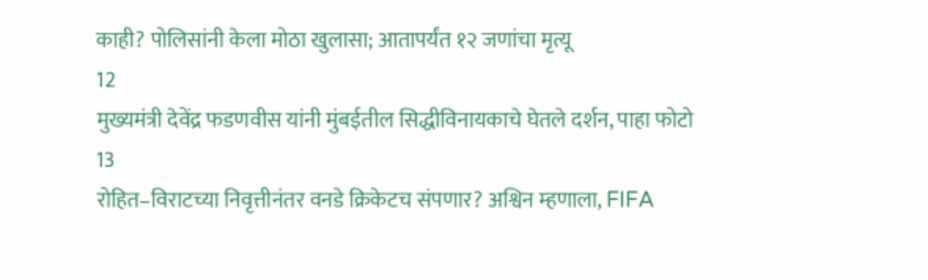काही? पोलिसांनी केला मोठा खुलासा; आतापर्यंत १२ जणांचा मृत्यू
12
मुख्यमंत्री देवेंद्र फडणवीस यांनी मुंबईतील सिद्धीविनायकाचे घेतले दर्शन, पाहा फोटो
13
रोहित–विराटच्या निवृत्तीनंतर वनडे क्रिकेटच संपणार? अश्विन म्हणाला, FIFA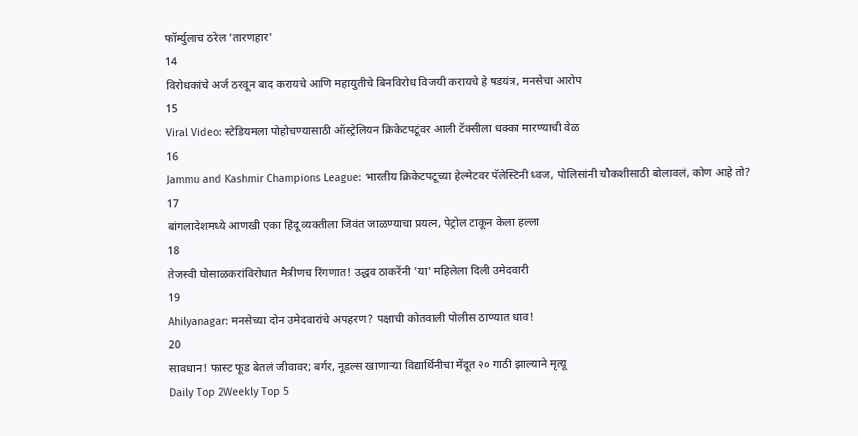फॉर्म्युलाच ठरेल 'तारणहार'
14
विरोधकांचे अर्ज ठरवून बाद करायचे आणि महायुतीचे बिनविरोध विजयी करायचे हे षडयंत्र, मनसेचा आरोप
15
Viral Video: स्टेडियमला पोहोचण्यासाठी ऑस्ट्रेलियन क्रिकेटपटूंवर आली टॅक्सीला धक्का मारण्याची वेळ
16
Jammu and Kashmir Champions League: भारतीय क्रिकेटपटूच्या हेल्मेटवर पॅलेस्टिनी ध्वज, पोलिसांनी चौकशीसाठी बोलावलं, कोण आहे तो?
17
बांगलादेशमध्ये आणखी एका हिंदू व्यक्तीला जिवंत जाळण्याचा प्रयत्न, पेट्रोल टाकून केला हल्ला
18
तेजस्वी घोसाळकरांविरोधात मैत्रीणच रिंगणात! उद्धव ठाकरेंनी 'या' महिलेला दिली उमेदवारी
19
Ahilyanagar: मनसेच्या दोन उमेदवारांचे अपहरण? पक्षाची कोतवाली पोलीस ठाण्यात धाव!
20
सावधान! फास्ट फूड बेतलं जीवावर; बर्गर, नूडल्स खाणाऱ्या विद्यार्थिनीचा मेंदूत २० गाठी झाल्याने मृत्यू
Daily Top 2Weekly Top 5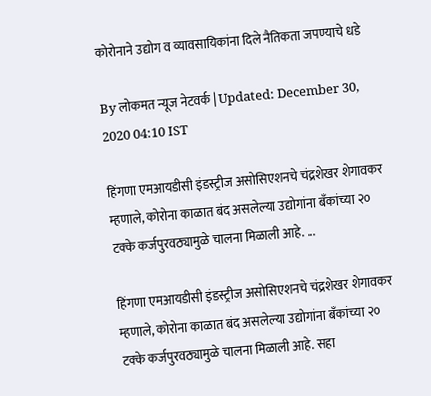कोरोनाने उद्योग व व्यावसायिकांना दिले नैतिकता जपण्याचे धडे

By लोकमत न्यूज नेटवर्क | Updated: December 30, 2020 04:10 IST

हिंगणा एमआयडीसी इंडस्ट्रीज असोसिएशनचे चंद्रशेखर शेगावकर म्हणाले, कोरोना काळात बंद असलेल्या उद्योगांना बँकांच्या २० टक्के कर्जपुरवठ्यामुळे चालना मिळाली आहे. ...

हिंगणा एमआयडीसी इंडस्ट्रीज असोसिएशनचे चंद्रशेखर शेगावकर म्हणाले, कोरोना काळात बंद असलेल्या उद्योगांना बँकांच्या २० टक्के कर्जपुरवठ्यामुळे चालना मिळाली आहे. सहा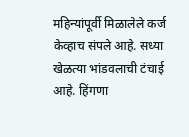महिन्यांपूर्वी मिळालेले कर्ज केव्हाच संपले आहे. सध्या खेळत्या भांडवलाची टंचाई आहे. हिंगणा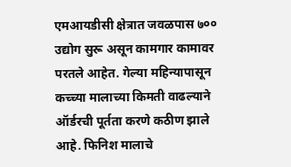एमआयडीसी क्षेत्रात जवळपास ७०० उद्योग सुरू असून कामगार कामावर परतले आहेत. गेल्या महिन्यापासून कच्च्या मालाच्या किमती वाढल्याने ऑर्डरची पूर्तता करणे कठीण झाले आहे. फिनिश मालाचे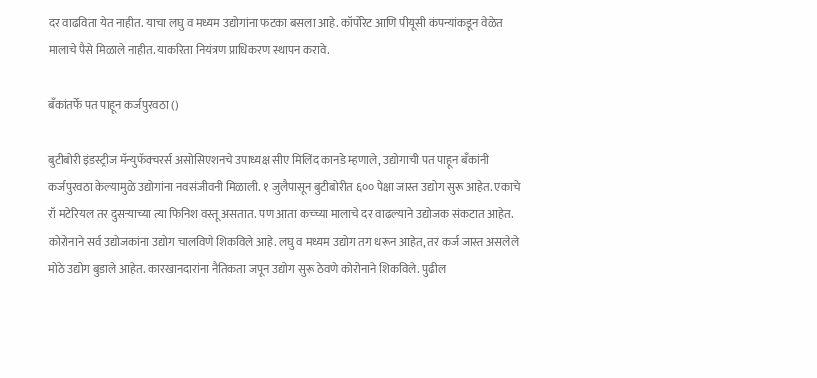दर वाढविता येत नाहीत. याचा लघु व मध्यम उद्योगांना फटका बसला आहे. कॉर्पोरेट आणि पीयूसी कंपन्यांकडून वेळेत मालाचे पैसे मिळाले नाहीत. याकरिता नियंत्रण प्राधिकरण स्थापन करावे.

बँकांतर्फे पत पाहून कर्जपुरवठा ()

बुटीबोरी इंडस्ट्रीज मॅन्युफॅक्चरर्स असोसिएशनचे उपाध्यक्ष सीए मिलिंद कानडे म्हणाले, उद्योगाची पत पाहून बँकांनी कर्जपुरवठा केल्यामुळे उद्योगांना नवसंजीवनी मिळाली. १ जुलैपासून बुटीबोरीत ६०० पेक्षा जास्त उद्योग सुरू आहेत. एकाचे रॉ मटेरियल तर दुसऱ्याच्या त्या फिनिश वस्तू असतात. पण आता कच्च्या मालाचे दर वाढल्याने उद्योजक संकटात आहेत. कोरोनाने सर्व उद्योजकांना उद्योग चालविणे शिकविले आहे. लघु व मध्यम उद्योग तग धरून आहेत, तर कर्ज जास्त असलेले मोठे उद्योग बुडाले आहेत. कारखानदारांना नैतिकता जपून उद्योग सुरू ठेवणे कोरोनाने शिकविले. पुढील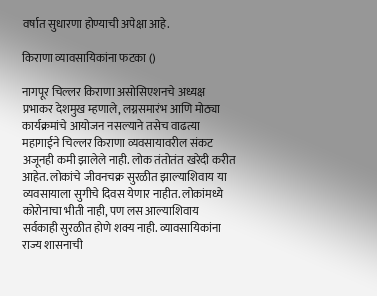वर्षात सुधारणा होण्याची अपेक्षा आहे.

किराणा व्यावसायिकांना फटका ()

नागपूर चिल्लर किराणा असोसिएशनचे अध्यक्ष प्रभाकर देशमुख म्हणाले, लग्नसमारंभ आणि मोठ्या कार्यक्रमांचे आयोजन नसल्याने तसेच वाढत्या महागाईने चिल्लर किराणा व्यवसायावरील संकट अजूनही कमी झालेले नाही. लोक तंतोतंत खरेदी करीत आहेत. लोकांचे जीवनचक्र सुरळीत झाल्याशिवाय या व्यवसायाला सुगीचे दिवस येणार नाहीत. लोकांमध्ये कोरोनाचा भीती नाही, पण लस आल्याशिवाय सर्वकाही सुरळीत होणे शक्य नाही. व्यावसायिकांना राज्य शासनाची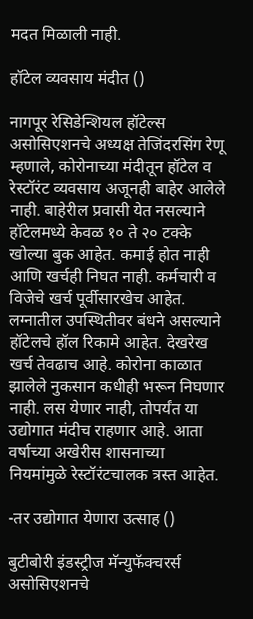मदत मिळाली नाही.

हॉटेल व्यवसाय मंदीत ()

नागपूर रेसिडेन्शियल हॉटेल्स असोसिएशनचे अध्यक्ष तेजिंदरसिंग रेणू म्हणाले, कोरोनाच्या मंदीतून हॉटेल व रेस्टॉरंट व्यवसाय अजूनही बाहेर आलेले नाही. बाहेरील प्रवासी येत नसल्याने हॉटेलमध्ये केवळ १० ते २० टक्के खोल्या बुक आहेत. कमाई होत नाही आणि खर्चही निघत नाही. कर्मचारी व विजेचे खर्च पूर्वीसारखेच आहेत. लग्नातील उपस्थितीवर बंधने असल्याने हॉटेलचे हॉल रिकामे आहेत. देखरेख खर्च तेवढाच आहे. कोरोना काळात झालेले नुकसान कधीही भरून निघणार नाही. लस येणार नाही, तोपर्यंत या उद्योगात मंदीच राहणार आहे. आता वर्षाच्या अखेरीस शासनाच्या नियमांमुळे रेस्टॉरंटचालक त्रस्त आहेत.

-तर उद्योगात येणारा उत्साह ()

बुटीबोरी इंडस्ट्रीज मॅन्युफॅक्चरर्स असोसिएशनचे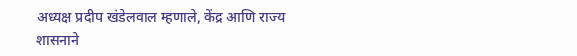अध्यक्ष प्रदीप खंडेलवाल म्हणाले, केंद्र आणि राज्य शासनाने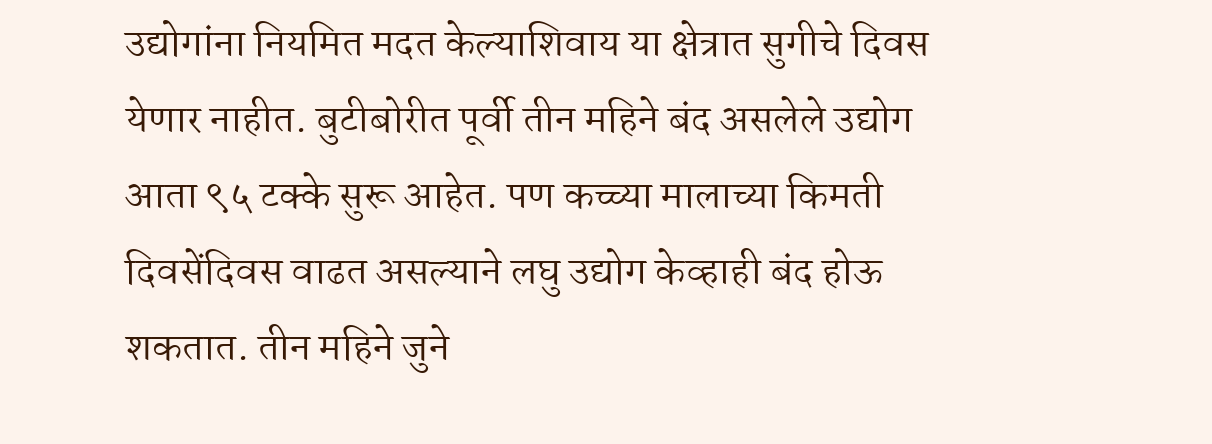उद्योगांना नियमित मदत केल्याशिवाय या क्षेत्रात सुगीचे दिवस येणार नाहीत. बुटीबोरीत पूर्वी तीन महिने बंद असलेले उद्योग आता ९५ टक्के सुरू आहेत. पण कच्च्या मालाच्या किमती दिवसेंदिवस वाढत असल्याने लघु उद्योग केव्हाही बंद होऊ शकतात. तीन महिने जुने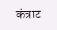कंत्राट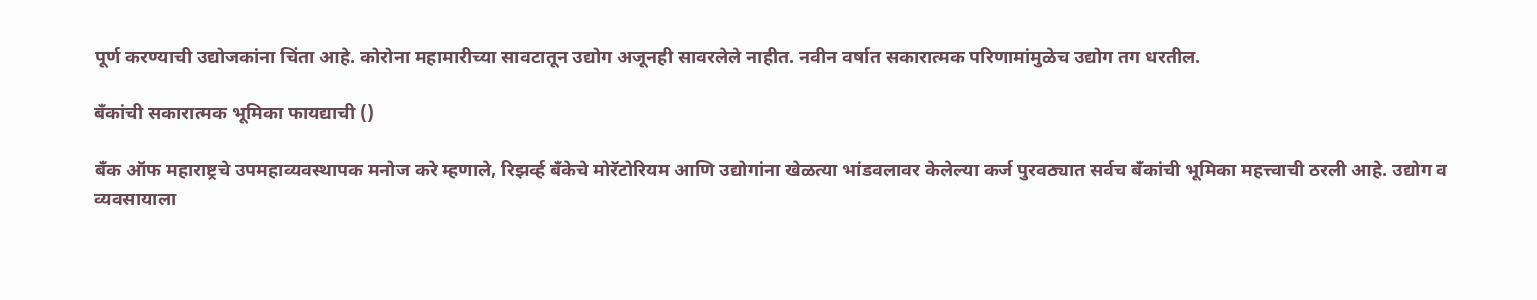पूर्ण करण्याची उद्योजकांना चिंता आहे. कोरोना महामारीच्या सावटातून उद्योग अजूनही सावरलेले नाहीत. नवीन वर्षात सकारात्मक परिणामांमुळेच उद्योग तग धरतील.

बँकांची सकारात्मक भूमिका फायद्याची ()

बँक ऑफ महाराष्ट्रचे उपमहाव्यवस्थापक मनोज करे म्हणाले, रिझर्व्ह बँकेचे मोरॅटोरियम आणि उद्योगांना खेळत्या भांडवलावर केलेल्या कर्ज पुरवठ्यात सर्वच बँकांची भूमिका महत्त्वाची ठरली आहे. उद्योग व व्यवसायाला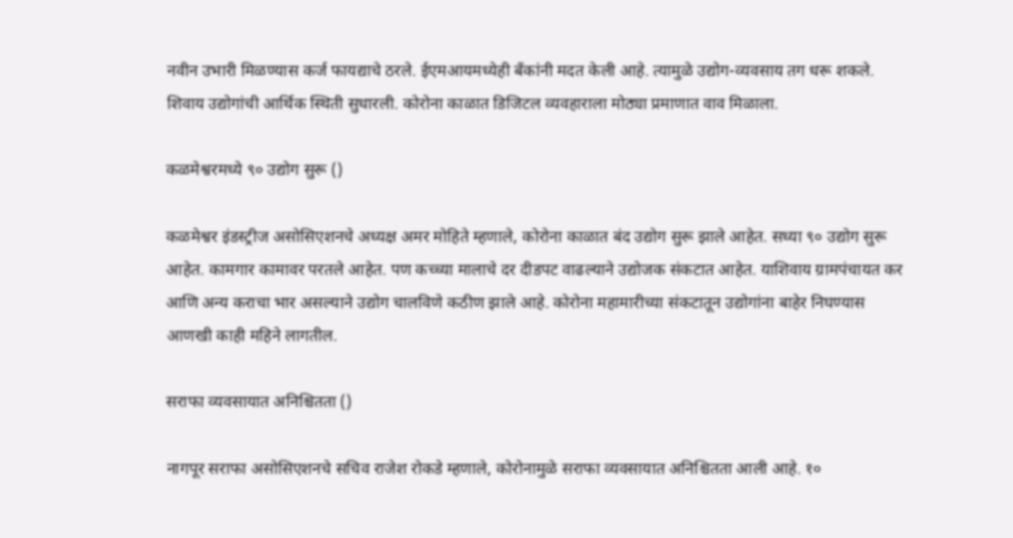नवीन उभारी मिळण्यास कर्ज फायद्याचे ठरले. ईएमआयमध्येही बँकांनी मदत केली आहे. त्यामुळे उद्योग-व्यवसाय तग धरू शकले. शिवाय उद्योगांची आर्थिक स्थिती सुधारली. कोरोना काळात डिजिटल व्यवहाराला मोठ्या प्रमाणात वाव मिळाला.

कळमेश्वरमध्ये ९० उद्योग सुरू ()

कळमेश्वर इंडस्ट्रीज असोसिएशनचे अध्यक्ष अमर मोहिते म्हणाले, कोरोना काळात बंद उद्योग सुरू झाले आहेत. सध्या ९० उद्योग सुरू आहेत. कामगार कामावर परतले आहेत. पण कच्च्या मालाचे दर दीडपट वाढल्याने उद्योजक संकटात आहेत. याशिवाय ग्रामपंचायत कर आणि अन्य कराचा भार असल्याने उद्योग चालविणे कठीण झाले आहे. कोरोना महामारीच्या संकटातून उद्योगांना बाहेर निघण्यास आणखी काही महिने लागतील.

सराफा व्यवसायात अनिश्चितता ()

नागपूर सराफा असोसिएशनचे सचिव राजेश रोकडे म्हणाले, कोरोनामुळे सराफा व्यवसायात अनिश्चितता आली आहे. १०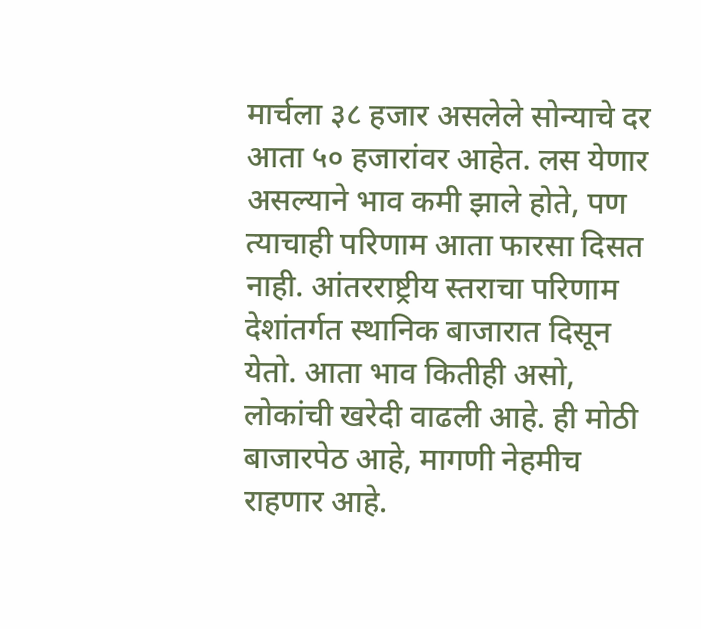मार्चला ३८ हजार असलेले सोन्याचे दर आता ५० हजारांवर आहेत. लस येणार असल्याने भाव कमी झाले होते, पण त्याचाही परिणाम आता फारसा दिसत नाही. आंतरराष्ट्रीय स्तराचा परिणाम देशांतर्गत स्थानिक बाजारात दिसून येतो. आता भाव कितीही असो, लोकांची खरेदी वाढली आहे. ही मोठी बाजारपेठ आहे, मागणी नेहमीच राहणार आहे.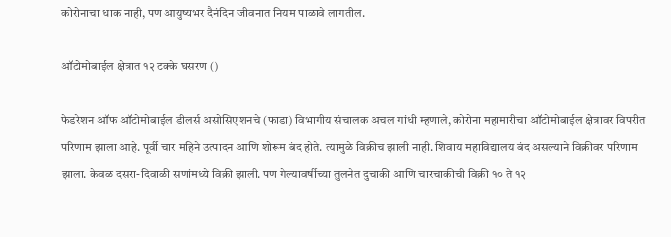कोरोनाचा धाक नाही, पण आयुष्यभर दैनंदिन जीवनात नियम पाळावे लागतील.

ऑटोमोबाईल क्षेत्रात १२ टक्के घसरण ()

फेडरेशन ऑफ ऑटोमोबाईल डीलर्स असोसिएशनचे (फाडा) विभागीय संचालक अचल गांधी म्हणाले, कोरोना महामारीचा ऑटोमोबाईल क्षेत्रावर विपरीत परिणाम झाला आहे. पूर्वी चार महिने उत्पादन आणि शोरूम बंद होते. त्यामुळे विक्रीच झाली नाही. शिवाय महाविद्यालय बंद असल्याने विक्रीवर परिणाम झाला. केवळ दसरा-दिवाळी सणांमध्ये विक्री झाली. पण गेल्यावर्षीच्या तुलनेत दुचाकी आणि चारचाकीची विक्री १० ते १२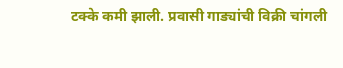टक्के कमी झाली. प्रवासी गाड्यांची विक्री चांगली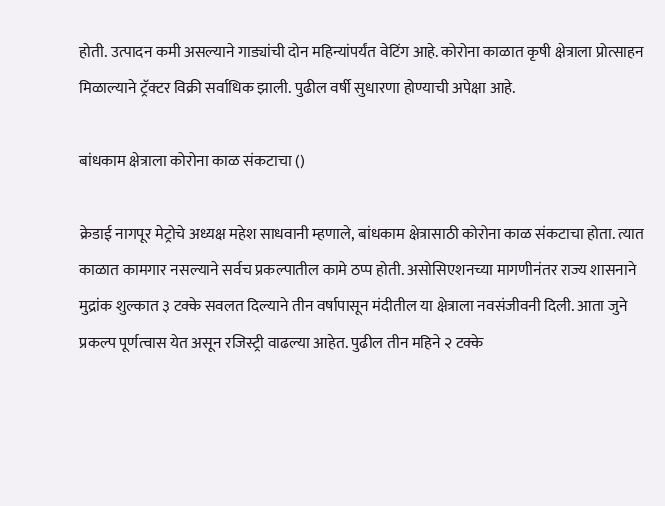होती. उत्पादन कमी असल्याने गाड्यांची दोन महिन्यांपर्यंत वेटिंग आहे. कोरोना काळात कृषी क्षेत्राला प्रोत्साहन मिळाल्याने ट्रॅक्टर विक्री सर्वाधिक झाली. पुढील वर्षी सुधारणा होण्याची अपेक्षा आहे.

बांधकाम क्षेत्राला कोरोना काळ संकटाचा ()

क्रेडाई नागपूर मेट्रोचे अध्यक्ष महेश साधवानी म्हणाले, बांधकाम क्षेत्रासाठी कोरोना काळ संकटाचा होता. त्यात काळात कामगार नसल्याने सर्वच प्रकल्पातील कामे ठप्प होती. असोसिएशनच्या मागणीनंतर राज्य शासनाने मुद्रांक शुल्कात ३ टक्के सवलत दिल्याने तीन वर्षापासून मंदीतील या क्षेत्राला नवसंजीवनी दिली. आता जुने प्रकल्प पूर्णत्वास येत असून रजिस्ट्री वाढल्या आहेत. पुढील तीन महिने २ टक्के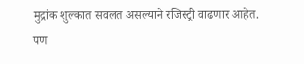मुद्रांक शुल्कात सवलत असल्याने रजिस्ट्री वाढणार आहेत. पण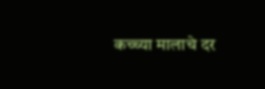कच्च्या मालाचे दर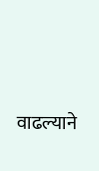वाढल्याने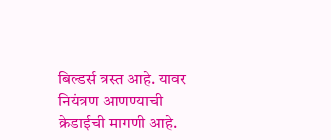बिल्डर्स त्रस्त आहे. यावर नियंत्रण आणण्याची क्रेडाईची मागणी आहे.